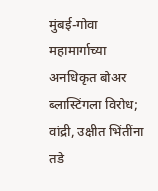मुंबई-गोवा महामार्गाच्या अनधिकृत बोअर ब्लास्टिंगला विरोध; वांद्री, उक्षीत भिंतींना तडे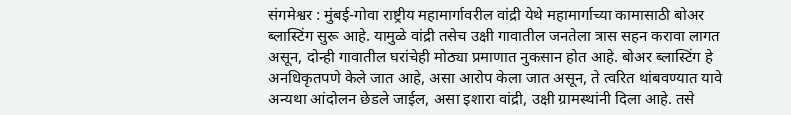संगमेश्वर : मुंबई-गोवा राष्ट्रीय महामार्गावरील वांद्री येथे महामार्गाच्या कामासाठी बोअर ब्लास्टिंग सुरू आहे. यामुळे वांद्री तसेच उक्षी गावातील जनतेला त्रास सहन करावा लागत असून, दोन्ही गावातील घरांचेही मोठ्या प्रमाणात नुकसान होत आहे. बोअर ब्लास्टिंग हे अनधिकृतपणे केले जात आहे, असा आरोप केला जात असून, ते त्वरित थांबवण्यात यावे अन्यथा आंदोलन छेडले जाईल, असा इशारा वांद्री, उक्षी ग्रामस्थांनी दिला आहे. तसे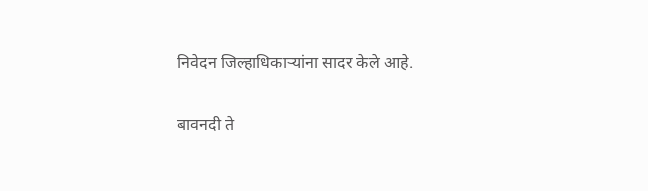निवेदन जिल्हाधिकाऱ्यांना सादर केले आहे.

बावनदी ते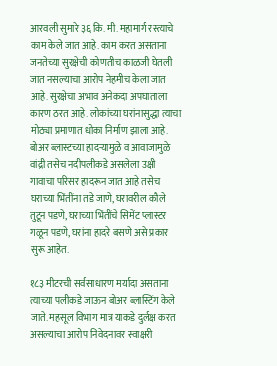आरवली सुमारे ३६ कि. मी. महामार्ग रस्त्याचे काम केले जात आहे. काम करत असताना जनतेच्या सुरक्षेची कोणतीच काळजी घेतली जात नसल्याचा आरोप नेहमीच केला जात आहे. सुरक्षेचा अभाव अनेकदा अपघाताला कारण ठरत आहे. लोकांच्या घरांनासुद्धा त्याचा मोठ्या प्रमाणात धोका निर्माण झाला आहे. बोअर ब्लास्टच्या हादऱ्यामुळे व आवाजामुळे वांद्री तसेच नदीपलीकडे असलेला उक्षी गावाचा परिसर हादरून जात आहे तसेच घराच्या भिंतींना तडे जाणे, घरावरील कौले तुटून पडणे, घराच्या भिंतींचे सिमेंट प्लास्टर गळून पडणे, घरांना हादरे बसणे असे प्रकार सुरू आहेत.

१८३ मीटरची सर्वसाधारण मर्यादा असताना त्याच्या पलीकडे जाऊन बोअर ब्लास्टिंग केले जाते. महसूल विभाग मात्र याकडे दुर्लक्ष करत असल्याचा आरोप निवेदनावर स्वाक्षरी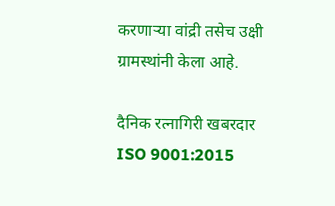करणाऱ्या वांद्री तसेच उक्षी ग्रामस्थांनी केला आहे.

दैनिक रत्नागिरी खबरदार
ISO 9001:2015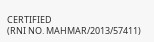CERTIFIED
(RNI NO. MAHMAR/2013/57411)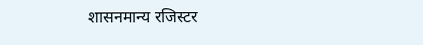शासनमान्य रजिस्टर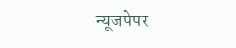न्यूजपेपर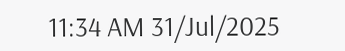11:34 AM 31/Jul/2025